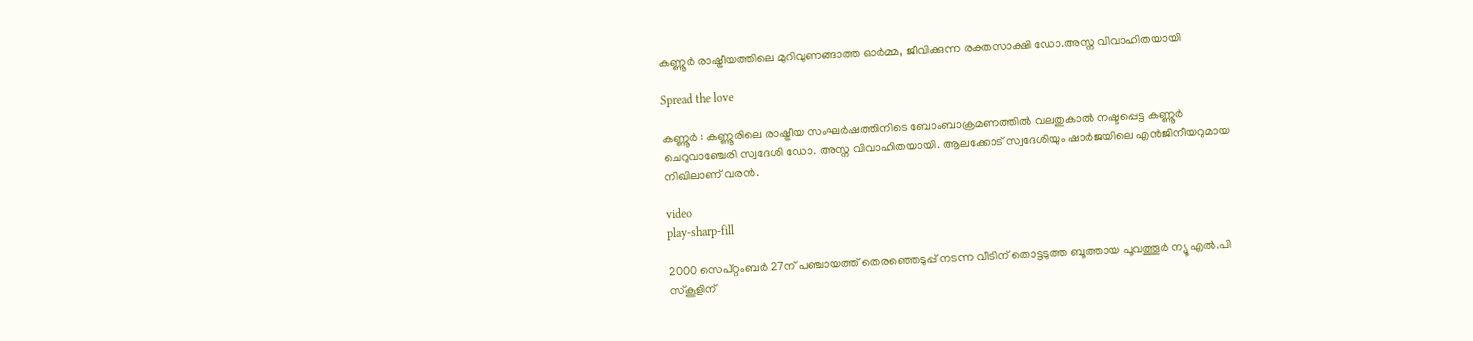കണ്ണൂർ രാഷ്ട്രീയത്തിലെ മുറിവുണങ്ങാത്ത ഓർമ്മ, ജീവിക്കുന്ന രക്തസാക്ഷി ഡോ.അസ്ന വിവാഹിതയായി

Spread the love

കണ്ണൂർ : കണ്ണൂരിലെ രാഷ്ട്രീയ സംഘർഷത്തിനിടെ ബോംബാക്രമണത്തിൽ വലതുകാൽ നഷ്ടപ്പെട്ട കണ്ണൂർ ചെറുവാഞ്ചേരി സ്വദേശി ഡോ. അസ്ന വിവാഹിതയായി. ആലക്കോട് സ്വദേശിയും ഷാർജയിലെ എൻജിനീയറുമായ നിഖിലാണ് വരൻ.

video
play-sharp-fill

2000 സെപ്റ്റംബര്‍ 27ന് പഞ്ചായത്ത് തെരഞ്ഞെടുപ്പ് നടന്ന വീടിന് തൊട്ടടുത്ത ബൂത്തായ പൂവത്തൂര്‍ ന്യൂ എൽ.പി സ്കൂളിന്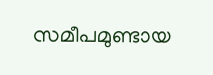സമീപമുണ്ടായ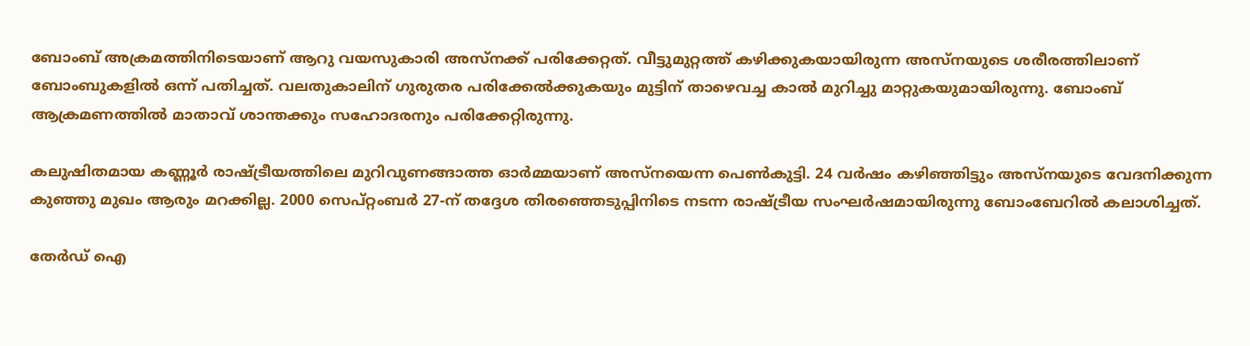ബോംബ് അക്രമത്തിനിടെയാണ് ആറു വയസുകാരി അസ്നക്ക് പരിക്കേറ്റത്. വീട്ടുമുറ്റത്ത് കഴിക്കുകയായിരുന്ന അസ്നയുടെ ശരീരത്തിലാണ് ബോംബുകളിൽ ഒന്ന് പതിച്ചത്. വലതുകാലിന് ഗുരുതര പരിക്കേൽക്കുകയും മുട്ടിന് താഴെവച്ച കാൽ മുറിച്ചു മാറ്റുകയുമായിരുന്നു. ബോംബ് ആക്രമണത്തിൽ മാതാവ് ശാന്തക്കും സഹോദരനും പരിക്കേറ്റിരുന്നു.

കലുഷിതമായ കണ്ണൂർ രാഷ്ട്രീയത്തിലെ മുറിവുണങ്ങാത്ത ഓർമ്മയാണ് അസ്നയെന്ന പെൺകുട്ടി. 24 വർഷം കഴിഞ്ഞിട്ടും അസ്‌നയുടെ വേദനിക്കുന്ന കുഞ്ഞു മുഖം ആരും മറക്കില്ല. 2000 സെപ്റ്റംബർ 27-ന് തദ്ദേശ തിരഞ്ഞെടുപ്പിനിടെ നടന്ന രാഷ്ട്രീയ സംഘർഷമായിരുന്നു ബോംബേറിൽ കലാശിച്ചത്.

തേർഡ് ഐ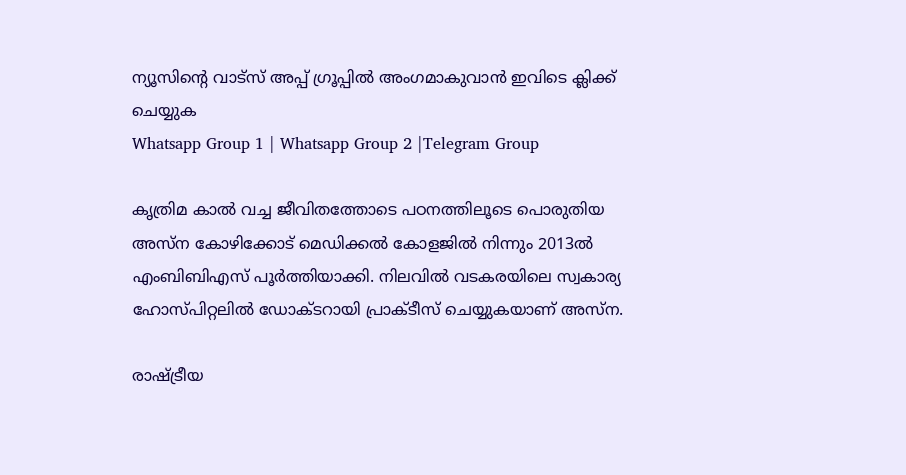ന്യൂസിന്റെ വാട്സ് അപ്പ് ഗ്രൂപ്പിൽ അംഗമാകുവാൻ ഇവിടെ ക്ലിക്ക് ചെയ്യുക
Whatsapp Group 1 | Whatsapp Group 2 |Telegram Group

കൃത്രിമ കാൽ വച്ച ജീവിതത്തോടെ പഠനത്തിലൂടെ പൊരുതിയ അസ്ന കോഴിക്കോട് മെഡിക്കൽ കോളജിൽ നിന്നും 2013ൽ എംബിബിഎസ് പൂർത്തിയാക്കി. നിലവിൽ വടകരയിലെ സ്വകാര്യ ഹോസ്പിറ്റലിൽ ഡോക്ടറായി പ്രാക്ടീസ് ചെയ്യുകയാണ് അസ്ന.

രാഷ്ട്രീയ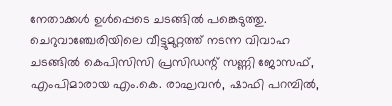നേതാക്കൾ ഉൾപ്പെടെ ചടങ്ങിൽ പങ്കെടുത്തു. ചെറുവാഞ്ചേരിയിലെ വീട്ടുമുറ്റത്ത് നടന്ന വിവാഹ ചടങ്ങിൽ കെപിസിസി പ്രസിഡന്റ് സണ്ണി ജോസഫ്, എംപിമാരായ എം.കെ. രാഘവൻ, ഷാഫി പറമ്പിൽ,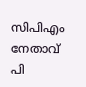സിപിഎം നേതാവ് പി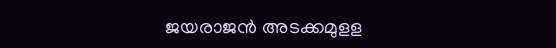ജയരാജൻ അടക്കമുളള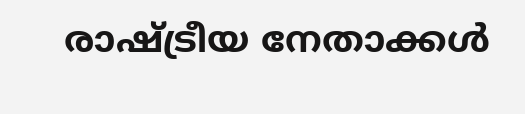രാഷ്ട്രീയ നേതാക്കൾ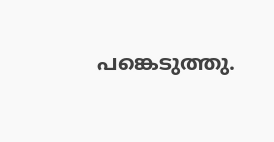പങ്കെടുത്തു.